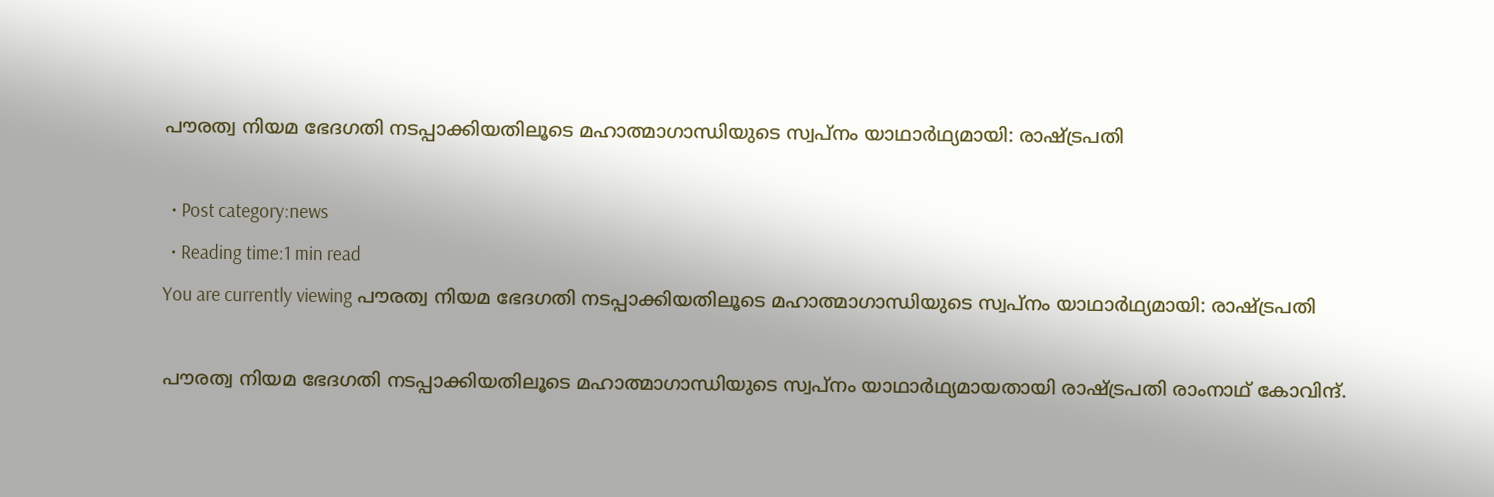പൗരത്വ നിയമ ഭേദഗതി നടപ്പാക്കിയതിലൂടെ മഹാത്മാഗാന്ധിയുടെ സ്വപ്‌നം യാഥാര്‍ഥ്യമായി: രാഷ്ട്രപതി

  • Post category:news
  • Reading time:1 min read
You are currently viewing പൗരത്വ നിയമ ഭേദഗതി നടപ്പാക്കിയതിലൂടെ മഹാത്മാഗാന്ധിയുടെ സ്വപ്‌നം യാഥാര്‍ഥ്യമായി: രാഷ്ട്രപതി

പൗരത്വ നിയമ ഭേദഗതി നടപ്പാക്കിയതിലൂടെ മഹാത്മാഗാന്ധിയുടെ സ്വപ്‌നം യാഥാര്‍ഥ്യമായതായി രാഷ്ട്രപതി രാംനാഥ് കോവിന്ദ്.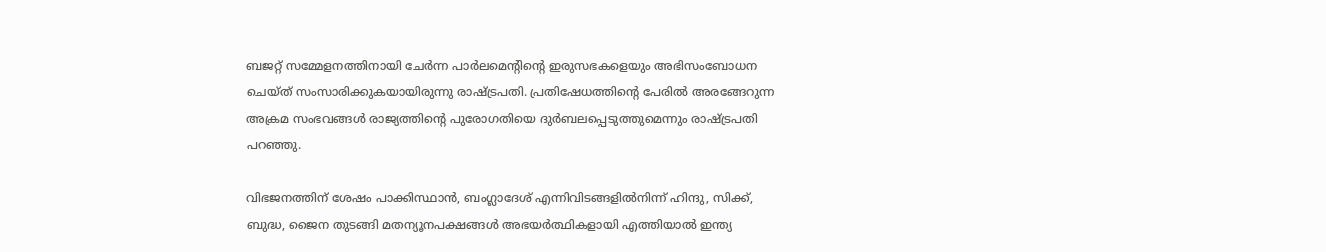ബജറ്റ് സമ്മേളനത്തിനായി ചേര്‍ന്ന പാര്‍ലമെന്റിന്‍റെ ഇരുസഭകളെയും അഭിസംബോധന ചെയ്ത് സംസാരിക്കുകയായിരുന്നു രാഷ്ട്രപതി. പ്രതിഷേധത്തിന്‍റെ പേരില്‍ അരങ്ങേറുന്ന അക്രമ സംഭവങ്ങള്‍ രാജ്യത്തിന്‍റെ പുരോഗതിയെ ദുര്‍ബലപ്പെടുത്തുമെന്നും രാഷ്ട്രപതി പറഞ്ഞു.

വിഭജനത്തിന് ശേഷം പാക്കിസ്ഥാൻ, ബംഗ്ലാദേശ് എന്നിവിടങ്ങളിൽനിന്ന് ഹിന്ദു, സിക്ക്, ബുദ്ധ, ജൈന തുടങ്ങി മതന്യൂനപക്ഷങ്ങൾ അഭയർത്ഥികളായി എത്തിയാൽ ഇന്ത്യ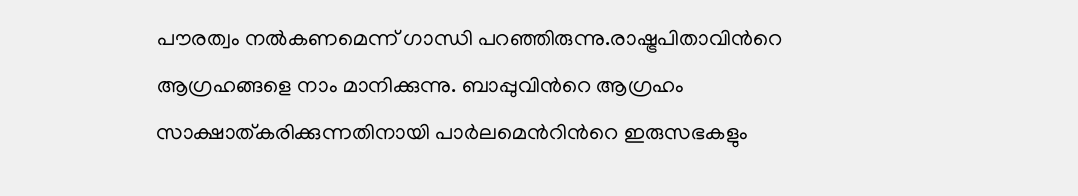പൗരത്വം നൽകണമെന്ന് ഗാന്ധി പറഞ്ഞിരുന്നു.രാഷ്ട്രപിതാവിന്‍റെ ആഗ്രഹങ്ങളെ നാം മാനിക്കുന്നു. ബാപ്പുവിന്‍റെ ആഗ്രഹം സാക്ഷാത്കരിക്കുന്നതിനായി പാർലമെന്‍റിന്‍റെ ഇരുസഭകളും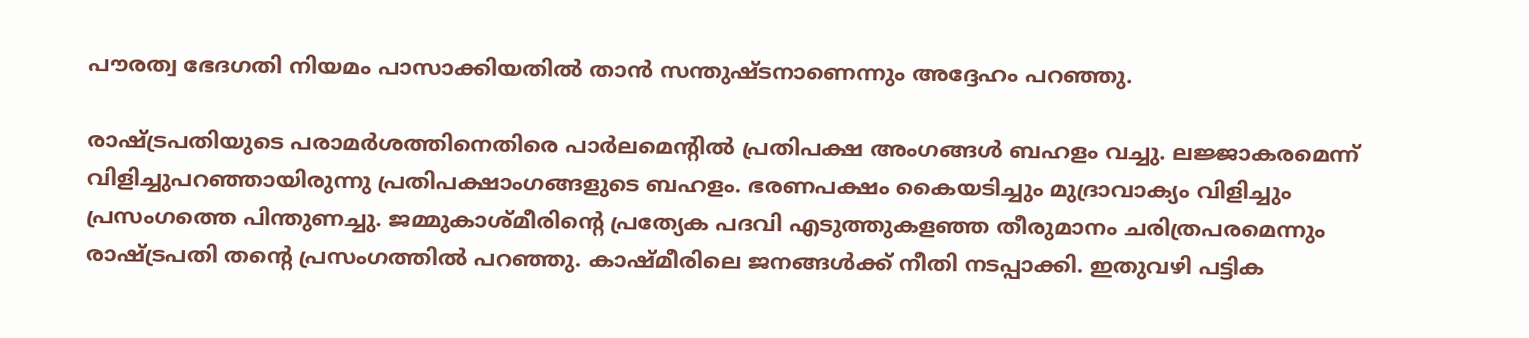പൗരത്വ ഭേദഗതി നിയമം പാസാക്കിയതിൽ താൻ സന്തുഷ്ടനാണെന്നും അദ്ദേഹം പറഞ്ഞു.

രാഷ്ട്രപതിയുടെ പരാമര്‍ശത്തിനെതിരെ പാര്‍ലമെന്‍റില്‍ പ്രതിപക്ഷ അംഗങ്ങള്‍ ബഹളം വച്ചു. ലജ്ജാകരമെന്ന് വിളിച്ചുപറഞ്ഞായിരുന്നു പ്രതിപക്ഷാംഗങ്ങളുടെ ബഹളം. ഭരണപക്ഷം കൈയടിച്ചും മുദ്രാവാക്യം വിളിച്ചും പ്രസംഗത്തെ പിന്തുണച്ചു. ജമ്മുകാശ്മീരിന്‍റെ പ്രത്യേക പദവി എടുത്തുകളഞ്ഞ തീരുമാനം ചരിത്രപരമെന്നും രാഷ്ട്രപതി തന്‍റെ പ്രസംഗത്തിൽ പറഞ്ഞു. കാഷ്മീരിലെ ജനങ്ങൾക്ക് നീതി നടപ്പാക്കി. ഇതുവഴി പട്ടിക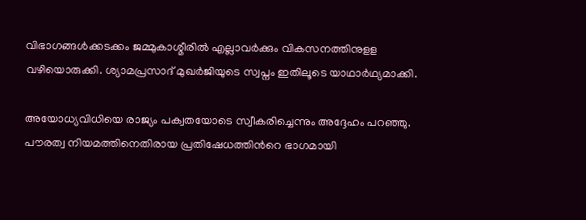വിഭാഗങ്ങള്‍ക്കടക്കം ജമ്മുകാശ്മീരില്‍ എല്ലാവര്‍ക്കും വികസനത്തിനുളള വഴിയൊരുക്കി. ശ്യാമപ്രസാദ് മുഖർജിയുടെ സ്വപ്നം ഇതിലൂടെ യാഥാർഥ്യമാക്കി.

അയോധ്യവിധിയെ രാജ്യം പക്വതയോടെ സ്വീകരിച്ചെന്നും അദ്ദേഹം പറഞ്ഞു. പൗരത്വ നിയമത്തിനെതിരായ പ്രതിഷേധത്തിന്‍റെ ഭാഗമായി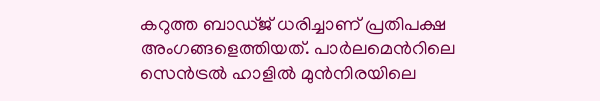കറുത്ത ബാഡ്ജ് ധരിച്ചാണ് പ്രതിപക്ഷ അംഗങ്ങളെത്തിയത്. പാര്‍ലമെന്‍റിലെ സെന്‍ട്രല്‍ ഹാളില്‍ മുന്‍നിരയിലെ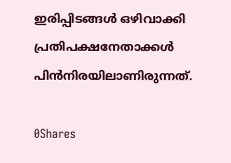ഇരിപ്പിടങ്ങള്‍ ഒഴിവാക്കി പ്രതിപക്ഷനേതാക്കള്‍ പിന്‍നിരയിലാണിരുന്നത്.

0Shares